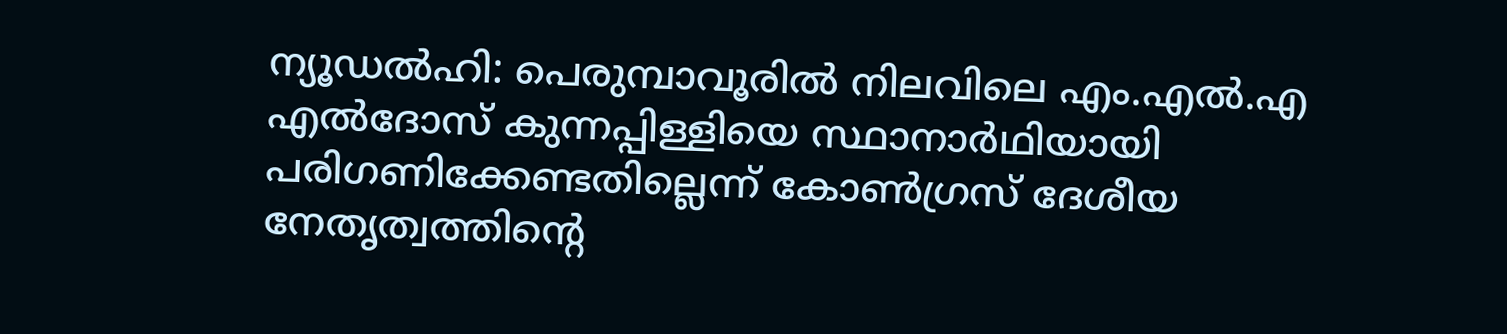ന്യൂഡൽഹി: പെരുമ്പാവൂരിൽ നിലവിലെ എം.എൽ.എ എൽദോസ് കുന്നപ്പിള്ളിയെ സ്ഥാനാർഥിയായി പരിഗണിക്കേണ്ടതില്ലെന്ന് കോൺഗ്രസ് ദേശീയ നേതൃത്വത്തിൻ്റെ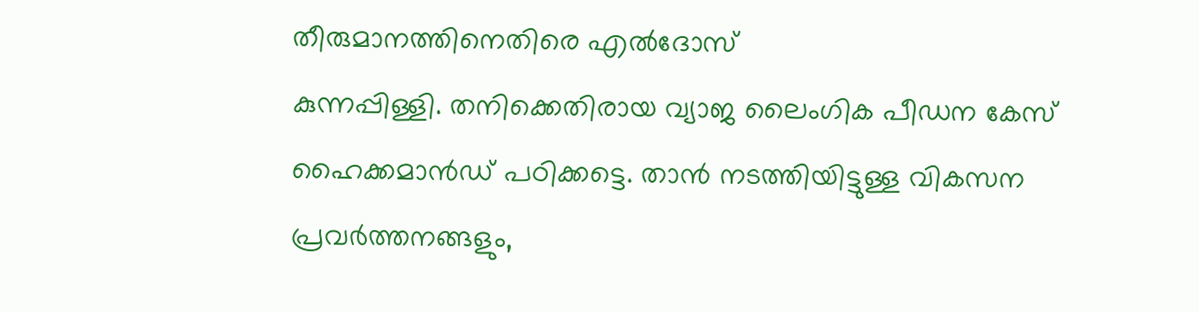തീരുമാനത്തിനെതിരെ എൽദോസ്
കുന്നപ്പിള്ളി. തനിക്കെതിരായ വ്യാജ ലൈംഗിക പീഡന കേസ് ഹൈക്കമാൻഡ് പഠിക്കട്ടെ. താൻ നടത്തിയിട്ടുള്ള വികസന പ്രവർത്തനങ്ങളും,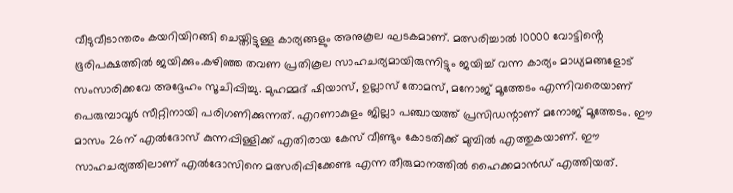വീടുവീടാന്തരം കയറിയിറങ്ങി ചെയ്തിട്ടുള്ള കാര്യങ്ങളും അനുകൂല ഘടകമാണ്. മത്സരിച്ചാൽ 10000 വോട്ടിൻ്റെ ഭൂരിപക്ഷത്തിൽ ജയിക്കും.കഴിഞ്ഞ തവണ പ്രതികൂല സാഹചര്യമായിരുന്നിട്ടും ജയിച്ച് വന്ന കാര്യം മാധ്യമങ്ങളോട് സംസാരിക്കവേ അദ്ദേഹം സൂചിപ്പിച്ചു. മുഹമ്മദ് ഷിയാസ്, ഉല്ലാസ് തോമസ്, മനോജ് മൂത്തേടം എന്നിവരെയാണ് പെരുമ്പാവൂർ സീറ്റിനായി പരിഗണിക്കുന്നത്. എറണാകുളം ജില്ലാ പഞ്ചായത്ത് പ്രസിഡന്റാണ് മനോജ് മൂത്തേടം. ഈ മാസം 26ന് എൽദോസ് കുന്നപ്പിള്ളിക്ക് എതിരായ കേസ് വീണ്ടും കോടതിക്ക് മുമ്പിൽ എത്തുകയാണ്. ഈ സാഹചര്യത്തിലാണ് എൽദോസിനെ മത്സരിപ്പിക്കേണ്ട എന്ന തീരുമാനത്തിൽ ഹൈക്കമാൻഡ് എത്തിയത്.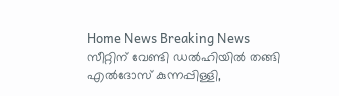Home News Breaking News സീറ്റിന് വേണ്ടി ഡൽഹിയിൽ തങ്ങി എൽദോസ് കുന്നപ്പിള്ളി,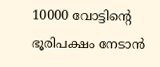10000 വോട്ടിൻ്റെ ഭൂരിപക്ഷം നേടാൻ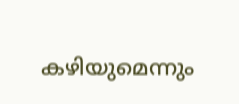കഴിയുമെന്നും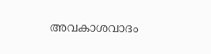അവകാശവാദം